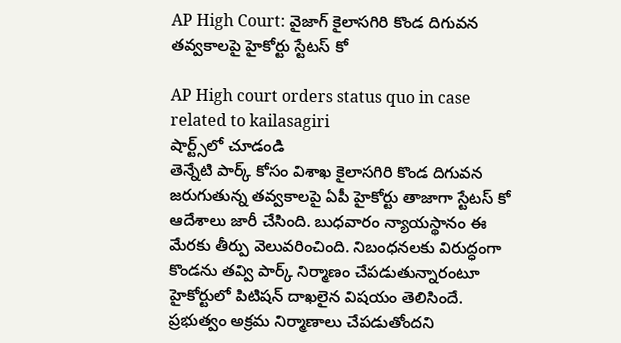AP High Court: వైజాగ్ కైలాసగిరి కొండ దిగువన తవ్వకాలపై హైకోర్టు స్టేటస్ కో

AP High court orders status quo in case related to kailasagiri
షార్ట్స్‌లో చూడండి
తెన్నేటి పార్క్ కోసం విశాఖ కైలాసగిరి కొండ దిగువన జరుగుతున్న తవ్వకాలపై ఏపీ హైకోర్టు తాజాగా స్టేటస్ కో ఆదేశాలు జారీ చేసింది. బుధవారం న్యాయస్థానం ఈ మేరకు తీర్పు వెలువరించింది. నిబంధనలకు విరుద్ధంగా కొండను తవ్వి పార్క్ నిర్మాణం చేపడుతున్నారంటూ హైకోర్టులో పిటిషన్ దాఖలైన విషయం తెలిసిందే. ప్రభుత్వం అక్రమ నిర్మాణాలు చేపడుతోందని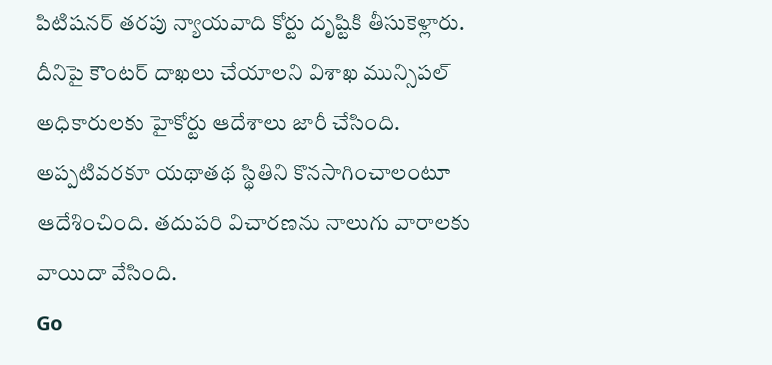పిటిషనర్ తరపు న్యాయవాది కోర్టు దృష్టికి తీసుకెళ్లారు. దీనిపై కౌంటర్ దాఖలు చేయాలని విశాఖ మున్సిపల్ అధికారులకు హైకోర్టు ఆదేశాలు జారీ చేసింది. అప్పటివరకూ యథాతథ స్థితిని కొనసాగించాలంటూ ఆదేశించింది. తదుపరి విచారణను నాలుగు వారాలకు వాయిదా వేసింది.
Go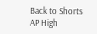Back to Shorts
AP High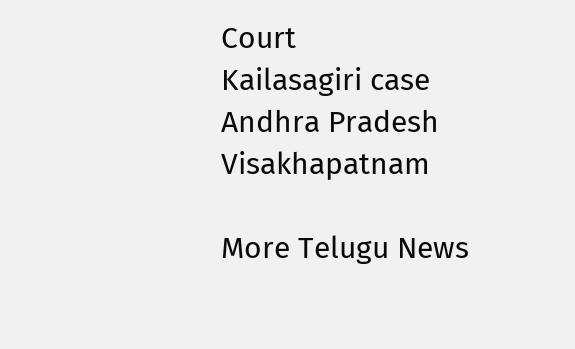Court
Kailasagiri case
Andhra Pradesh
Visakhapatnam

More Telugu News